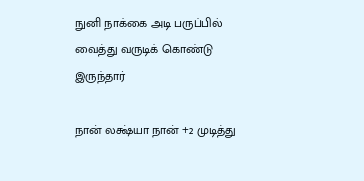நுனி நாக்கை அடி பருப்பில் வைத்து வருடிக் கொண்டு இருந்தார்

நான் லக்ஷ்யா நான் +2 முடித்து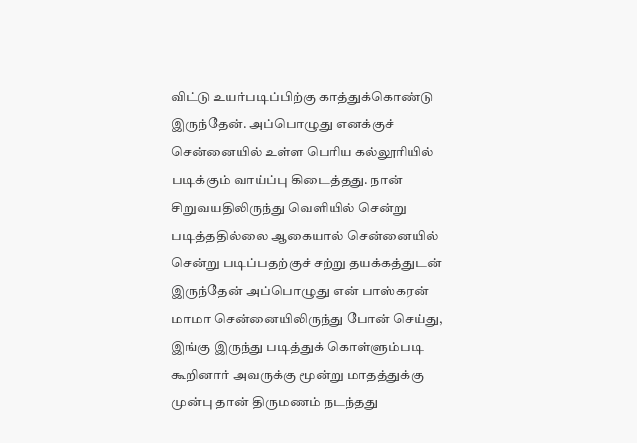விட்டு உயர்படிப்பிற்கு காத்துக்கொண்டு இருந்தேன். அப்பொழுது எனக்குச் சென்னையில் உள்ள பெரிய கல்லூரியில் படிக்கும் வாய்ப்பு கிடைத்தது. நான் சிறுவயதிலிருந்து வெளியில் சென்று படித்ததில்லை ஆகையால் சென்னையில் சென்று படிப்பதற்குச் சற்று தயக்கத்துடன் இருந்தேன் அப்பொழுது என் பாஸ்கரன் மாமா சென்னையிலிருந்து போன் செய்து, இங்கு இருந்து படித்துக் கொள்ளும்படி கூறினார் அவருக்கு மூன்று மாதத்துக்கு முன்பு தான் திருமணம் நடந்தது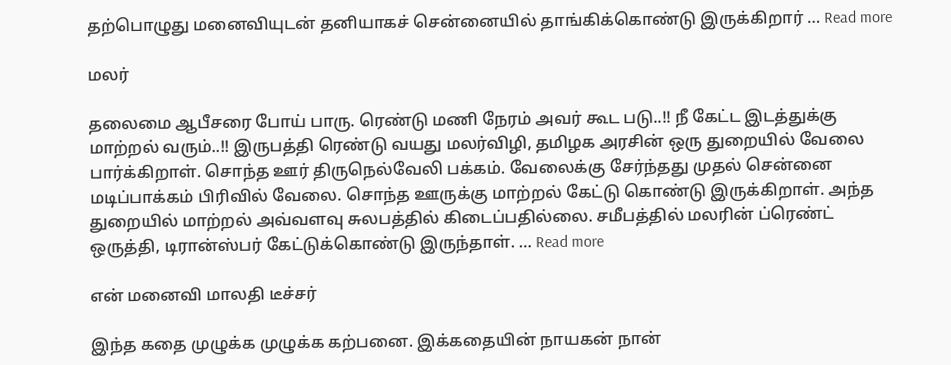தற்பொழுது மனைவியுடன் தனியாகச் சென்னையில் தாங்கிக்கொண்டு இருக்கிறார் … Read more

மலர்

தலைமை ஆபீசரை போய் பாரு. ரெண்டு மணி நேரம் அவர் கூட படு..!! நீ கேட்ட இடத்துக்கு மாற்றல் வரும்..!! இருபத்தி ரெண்டு வயது மலர்விழி, தமிழக அரசின் ஒரு துறையில் வேலை பார்க்கிறாள். சொந்த ஊர் திருநெல்வேலி பக்கம். வேலைக்கு சேர்ந்தது முதல் சென்னை மடிப்பாக்கம் பிரிவில் வேலை. சொந்த ஊருக்கு மாற்றல் கேட்டு கொண்டு இருக்கிறாள். அந்த துறையில் மாற்றல் அவ்வளவு சுலபத்தில் கிடைப்பதில்லை. சமீபத்தில் மலரின் ப்ரெண்ட் ஒருத்தி, டிரான்ஸ்பர் கேட்டுக்கொண்டு இருந்தாள். … Read more

என் மனைவி மாலதி டீச்சர்

இந்த கதை முழுக்க முழுக்க கற்பனை. இக்கதையின் நாயகன் நான்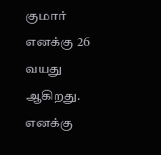குமார் எனக்கு 26 வயது ஆகிறது. எனக்கு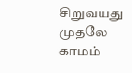சிறுவயது முதலே காமம்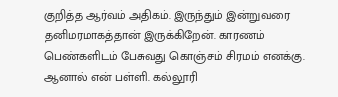குறித்த ஆர்வம் அதிகம். இருந்தும் இன்றுவரை தனிமரமாகத்தான் இருக்கிறேன். காரணம் பெண்களிடம் பேசுவது கொஞ்சம் சிரமம் எனக்கு. ஆனால் என் பள்ளி. கல்லூரி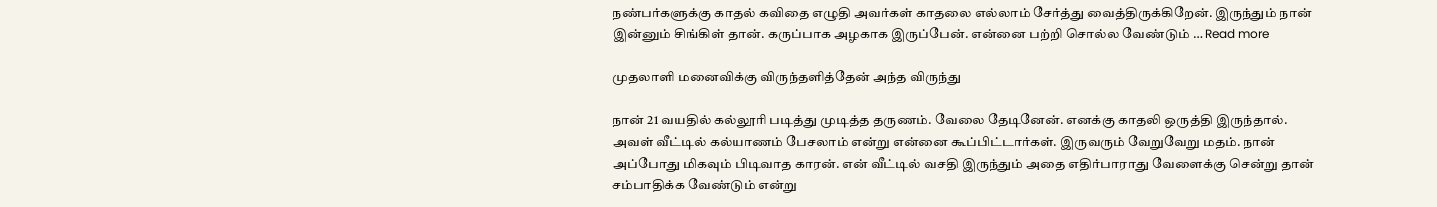நண்பர்களுக்கு காதல் கவிதை எழுதி அவர்கள் காதலை எல்லாம் சேர்த்து வைத்திருக்கிறேன். இருந்தும் நான் இன்னும் சிங்கிள் தான். கருப்பாக அழகாக இருப்பேன். என்னை பற்றி சொல்ல வேண்டும் … Read more

முதலாளி மனைவிக்கு விருந்தளித்தேன் அந்த விருந்து

நான் 21 வயதில் கல்லூரி படித்து முடித்த தருணம். வேலை தேடினேன். எனக்கு காதலி ஒருத்தி இருந்தால். அவள் வீட்டில் கல்யாணம் பேசலாம் என்று என்னை கூப்பிட்டார்கள். இருவரும் வேறுவேறு மதம். நான் அப்போது மிகவும் பிடிவாத காரன். என் வீட்டில் வசதி இருந்தும் அதை எதிர்பாராது வேளைக்கு சென்று தான் சம்பாதிக்க வேண்டும் என்று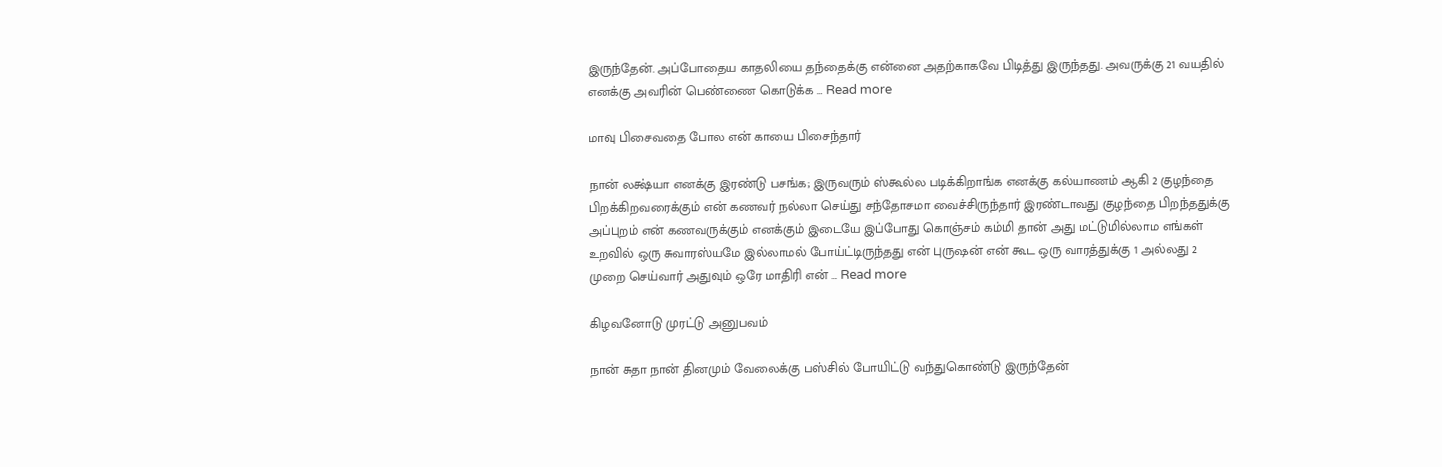இருந்தேன். அப்போதைய காதலியை தந்தைக்கு என்னை அதற்காகவே பிடித்து இருந்தது. அவருக்கு 21 வயதில் எனக்கு அவரின் பெண்ணை கொடுக்க … Read more

மாவு பிசைவதை போல என் காயை பிசைந்தார்

நான் லக்ஷ்யா எனக்கு இரண்டு பசங்க; இருவரும் ஸ்கூல்ல படிக்கிறாங்க எனக்கு கல்யாணம் ஆகி 2 குழந்தை பிறக்கிறவரைக்கும் என் கணவர் நல்லா செய்து சந்தோசமா வைச்சிருந்தார் இரண்டாவது குழந்தை பிறந்ததுக்கு அப்புறம் என் கணவருக்கும் எனக்கும் இடையே இப்போது கொஞ்சம் கம்மி தான் அது மட்டுமில்லாம எங்கள் உறவில் ஒரு சுவாரஸ்யமே இல்லாமல் போய்ட்டிருந்தது என் புருஷன் என் கூட ஒரு வாரத்துக்கு 1 அல்லது 2 முறை செய்வார் அதுவும் ஒரே மாதிரி என் … Read more

கிழவனோடு முரட்டு அனுபவம்

நான் சுதா நான் தினமும் வேலைக்கு பஸ்சில் போயிட்டு வந்துகொண்டு இருந்தேன்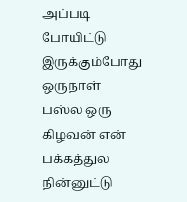அப்படி போயிட்டு இருக்கும்போது ஒருநாள் பஸ்ல ஒரு கிழவன் என் பக்கத்துல நின்னுட்டு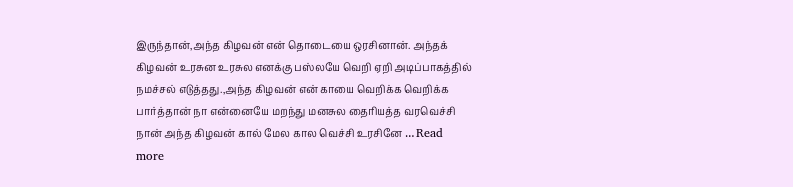இருந்தான்,அந்த கிழவன் என் தொடையை ஒரசினான். அந்தக் கிழவன் உரசுன உரசுல எனக்கு பஸ்லயே வெறி ஏறி அடிப்பாகத்தில் நமச்சல் எடுத்தது.,அந்த கிழவன் என் காயை வெறிக்க வெறிக்க பார்த்தான் நா என்னையே மறந்து மனசுல தைரியத்த வரவெச்சி நான் அந்த கிழவன் கால் மேல கால வெச்சி உரசினே … Read more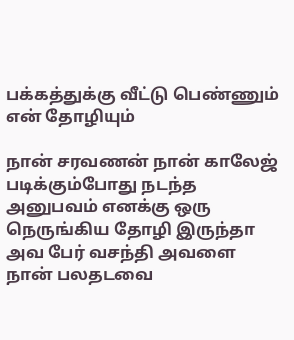பக்கத்துக்கு வீட்டு பெண்ணும் என் தோழியும்

நான் சரவணன் நான் காலேஜ் படிக்கும்போது நடந்த அனுபவம் எனக்கு ஒரு நெருங்கிய தோழி இருந்தா அவ பேர் வசந்தி அவளை நான் பலதடவை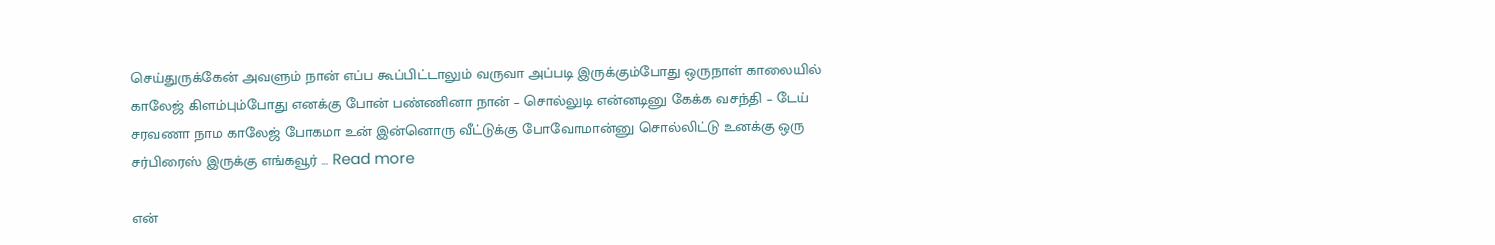செய்துருக்கேன் அவளும் நான் எப்ப கூப்பிட்டாலும் வருவா அப்படி இருக்கும்போது ஒருநாள் காலையில் காலேஜ் கிளம்பும்போது எனக்கு போன் பண்ணினா நான் – சொல்லுடி என்னடினு கேக்க வசந்தி – டேய் சரவணா நாம காலேஜ் போகமா உன் இன்னொரு வீட்டுக்கு போவோமான்னு சொல்லிட்டு உனக்கு ஒரு சர்பிரைஸ் இருக்கு எங்கவூர் … Read more

என்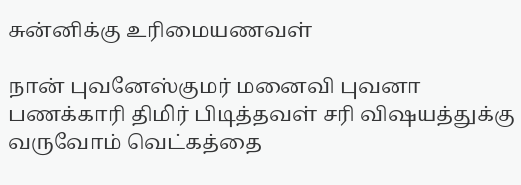சுன்னிக்கு உரிமையணவள்

நான் புவனேஸ்குமர் மனைவி புவனா பணக்காரி திமிர் பிடித்தவள் சரி விஷயத்துக்கு வருவோம் வெட்கத்தை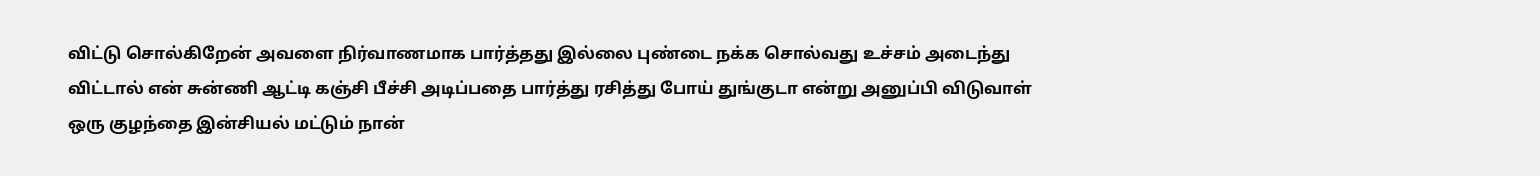விட்டு சொல்கிறேன் அவளை நிர்வாணமாக பார்த்தது இல்லை புண்டை நக்க சொல்வது உச்சம் அடைந்து விட்டால் என் சுன்ணி ஆட்டி கஞ்சி பீச்சி அடிப்பதை பார்த்து ரசித்து போய் துங்குடா என்று அனுப்பி விடுவாள் ஒரு குழந்தை இன்சியல் மட்டும் நான்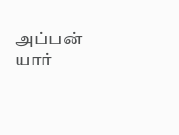அப்பன் யார்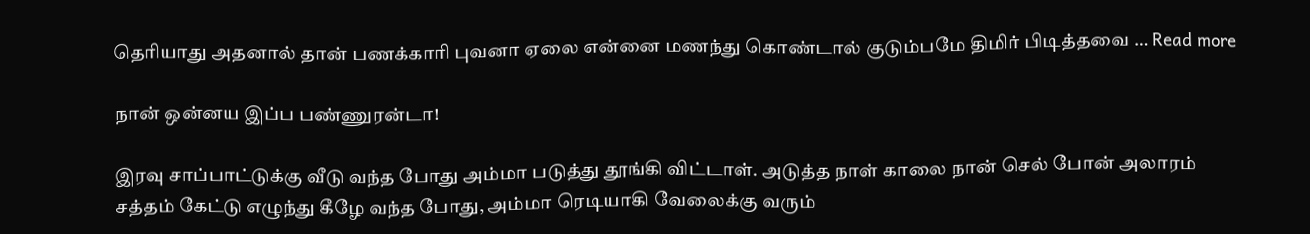தெரியாது அதனால் தான் பணக்காரி புவனா ஏலை என்னை மணந்து கொண்டால் குடும்பமே திமிர் பிடித்தவை … Read more

நான் ஒன்னய இப்ப பண்ணுரன்டா!

இரவு சாப்பாட்டுக்கு வீடு வந்த போது அம்மா படுத்து தூங்கி விட்டாள். அடுத்த நாள் காலை நான் செல் போன் அலாரம் சத்தம் கேட்டு எழுந்து கீழே வந்த போது, அம்மா ரெடியாகி வேலைக்கு வரும்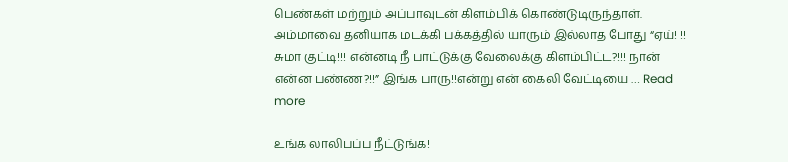பெண்கள் மற்றும் அப்பாவுடன் கிளம்பிக் கொண்டுடிருந்தாள். அம்மாவை தனியாக மடக்கி பக்கத்தில் யாரும் இல்லாத போது “ஏய்! !! சுமா குட்டி!!! என்னடி நீ பாட்டுக்கு வேலைக்கு கிளம்பிட்ட?!!! நான் என்ன பண்ண?!!” இங்க பாரு!!என்று என் கைலி வேட்டியை … Read more

உங்க லாலிபப்ப நீட்டுங்க!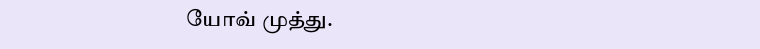யோவ் முத்து.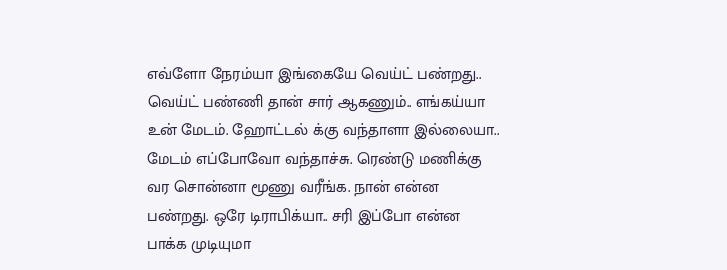எவ்ளோ நேரம்யா இங்கையே வெய்ட் பண்றது.. வெய்ட் பண்ணி தான் சார் ஆகணும்.. எங்கய்யா உன் மேடம். ஹோட்டல் க்கு வந்தாளா இல்லையா.. மேடம் எப்போவோ வந்தாச்சு. ரெண்டு மணிக்கு வர சொன்னா மூணு வரீங்க. நான் என்ன பண்றது. ஒரே டிராபிக்யா.. சரி இப்போ என்ன பாக்க முடியுமா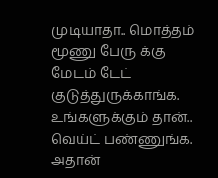முடியாதா.. மொத்தம் மூணு பேரு க்கு மேடம் டேட் குடுத்துருக்காங்க. உங்களுக்கும் தான்.. வெய்ட் பண்ணுங்க. அதான்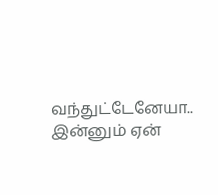வந்துட்டேனேயா.. இன்னும் ஏன்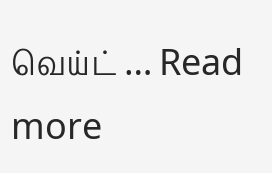வெய்ட் … Read more